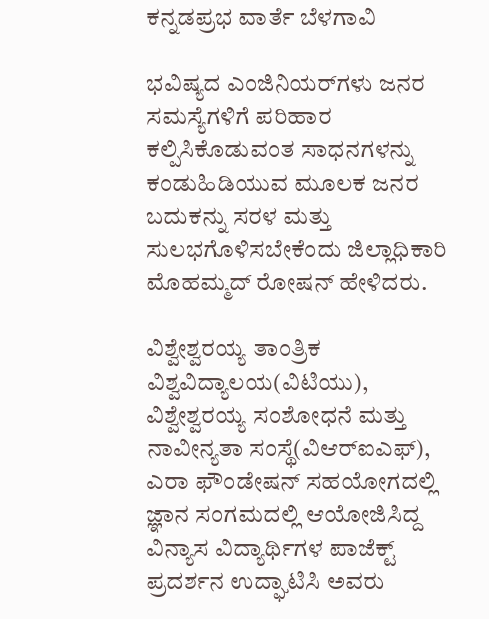ಕನ್ನಡಪ್ರಭ ವಾರ್ತೆ ಬೆಳಗಾವಿ

ಭವಿಷ್ಯದ ಎಂಜಿನಿಯರ್‌ಗಳು ಜನರ ಸಮಸ್ಯೆಗಳಿಗೆ ಪರಿಹಾರ ಕಲ್ಪಿಸಿಕೊಡುವಂತ ಸಾಧನಗಳನ್ನು ಕಂಡುಹಿಡಿಯುವ ಮೂಲಕ ಜನರ ಬದುಕನ್ನು ಸರಳ ಮತ್ತು ಸುಲಭಗೊಳಿಸಬೇಕೆಂದು ಜಿಲ್ಲಾಧಿಕಾರಿ ಮೊಹಮ್ಮದ್‌ ರೋಷನ್‌ ಹೇಳಿದರು.

ವಿಶ್ವೇಶ್ವರಯ್ಯ ತಾಂತ್ರಿಕ ವಿಶ್ವವಿದ್ಯಾಲಯ(ವಿಟಿಯು), ವಿಶ್ವೇಶ್ವರಯ್ಯ ಸಂಶೋಧನೆ ಮತ್ತು ನಾವೀನ್ಯತಾ ಸಂಸ್ಥೆ(ವಿಆರ್‌ಐಎಫ್‌), ಎರಾ ಫೌಂಡೇಷನ್‌ ಸಹಯೋಗದಲ್ಲಿ ಜ್ಞಾನ ಸಂಗಮದಲ್ಲಿ ಆಯೋಜಿಸಿದ್ದ ವಿನ್ಯಾಸ ವಿದ್ಯಾರ್ಥಿಗಳ ಪಾಜೆಕ್ಟ್‌ ಪ್ರದರ್ಶನ ಉದ್ಘಾಟಿಸಿ ಅವರು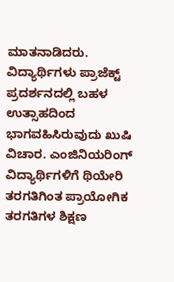ಮಾತನಾಡಿದರು. ವಿದ್ಯಾರ್ಥಿಗಳು ಪ್ರಾಜೆಕ್ಟ್‌ ಪ್ರದರ್ಶನದಲ್ಲಿ ಬಹಳ ಉತ್ಸಾಹದಿಂದ ಭಾಗವಹಿಸಿರುವುದು ಖುಷಿ ವಿಚಾರ. ಎಂಜಿನಿಯರಿಂಗ್‌ ವಿದ್ಯಾರ್ಥಿಗಳಿಗೆ ಥಿಯೇರಿ ತರಗತಿಗಿಂತ ಪ್ರಾಯೋಗಿಕ ತರಗತಿಗಳ ಶಿಕ್ಷಣ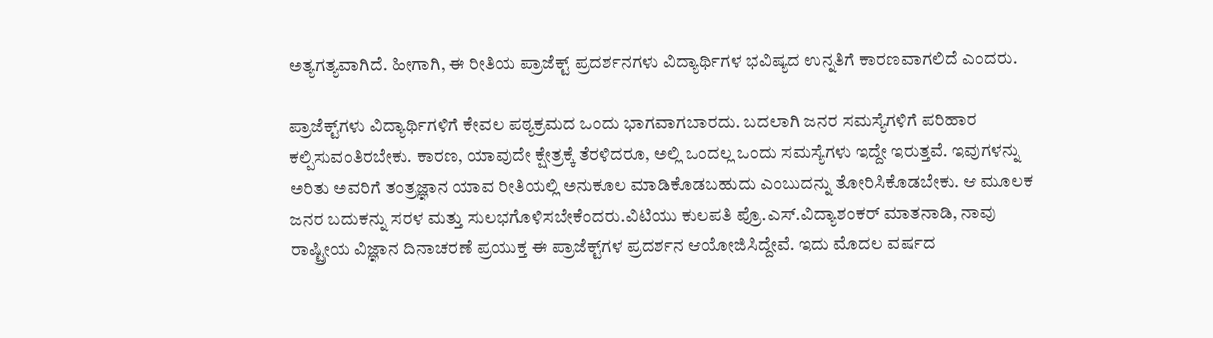ಅತ್ಯಗತ್ಯವಾಗಿದೆ. ಹೀಗಾಗಿ, ಈ ರೀತಿಯ ಪ್ರಾಜೆಕ್ಟ್‌ ಪ್ರದರ್ಶನಗಳು ವಿದ್ಯಾರ್ಥಿಗಳ ಭವಿಷ್ಯದ ಉನ್ನತಿಗೆ ಕಾರಣವಾಗಲಿದೆ ಎಂದರು.

ಪ್ರಾಜೆಕ್ಟ್‌ಗಳು ವಿದ್ಯಾರ್ಥಿಗಳಿಗೆ ಕೇವಲ ಪಠ್ಯಕ್ರಮದ ಒಂದು ಭಾಗವಾಗಬಾರದು. ಬದಲಾಗಿ ಜನರ ಸಮಸ್ಯೆಗಳಿಗೆ ಪರಿಹಾರ ಕಲ್ಪಿಸುವಂತಿರಬೇಕು. ಕಾರಣ, ಯಾವುದೇ ಕ್ಷೇತ್ರಕ್ಕೆ ತೆರಳಿದರೂ, ಅಲ್ಲಿ ಒಂದಲ್ಲ ಒಂದು ಸಮಸ್ಯೆಗಳು ಇದ್ದೇ ಇರುತ್ತವೆ. ಇವುಗಳನ್ನು ಅರಿತು ಅವರಿಗೆ ತಂತ್ರಜ್ಞಾನ ಯಾವ ರೀತಿಯಲ್ಲಿ ಅನುಕೂಲ ಮಾಡಿಕೊಡಬಹುದು ಎಂಬುದನ್ನು ತೋರಿಸಿಕೊಡಬೇಕು. ಆ ಮೂಲಕ ಜನರ ಬದುಕನ್ನು ಸರಳ ಮತ್ತು ಸುಲಭಗೊಳಿಸಬೇಕೆಂದರು.ವಿಟಿಯು ಕುಲಪತಿ ಪ್ರೊ.ಎಸ್‌.ವಿದ್ಯಾಶಂಕರ್‌ ಮಾತನಾಡಿ, ನಾವು ರಾಷ್ಟ್ರೀಯ ವಿಜ್ಞಾನ ದಿನಾಚರಣೆ ಪ್ರಯುಕ್ತ ಈ ಪ್ರಾಜೆಕ್ಟ್‌ಗಳ ಪ್ರದರ್ಶನ ಆಯೋಜಿಸಿದ್ದೇವೆ. ಇದು ಮೊದಲ ವರ್ಷದ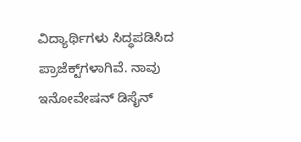ವಿದ್ಯಾರ್ಥಿಗಳು ಸಿದ್ಧಪಡಿಸಿದ ಪ್ರಾಜೆಕ್ಟ್‌ಗಳಾಗಿವೆ. ನಾವು ಇನೋವೇಷನ್‌ ಡಿಸೈನ್‌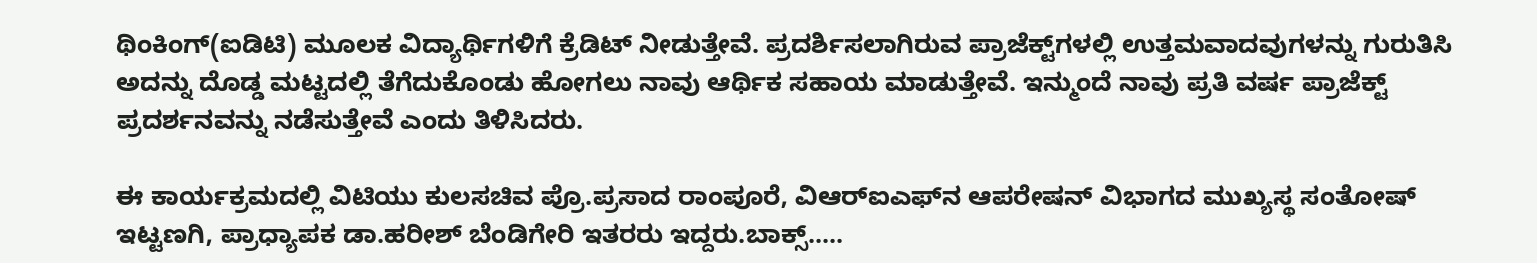ಥಿಂಕಿಂಗ್‌(ಐಡಿಟಿ) ಮೂಲಕ ವಿದ್ಯಾರ್ಥಿಗಳಿಗೆ ಕ್ರೆಡಿಟ್‌ ನೀಡುತ್ತೇವೆ. ಪ್ರದರ್ಶಿಸಲಾಗಿರುವ ಪ್ರಾಜೆಕ್ಟ್‌ಗಳಲ್ಲಿ ಉತ್ತಮವಾದವುಗಳನ್ನು ಗುರುತಿಸಿ ಅದನ್ನು ದೊಡ್ಡ ಮಟ್ಟದಲ್ಲಿ ತೆಗೆದುಕೊಂಡು ಹೋಗಲು ನಾವು ಆರ್ಥಿಕ ಸಹಾಯ ಮಾಡುತ್ತೇವೆ. ಇನ್ಮುಂದೆ ನಾವು ಪ್ರತಿ ವರ್ಷ ಪ್ರಾಜೆಕ್ಟ್‌ ಪ್ರದರ್ಶನವನ್ನು ನಡೆಸುತ್ತೇವೆ ಎಂದು ತಿಳಿಸಿದರು.

ಈ ಕಾರ್ಯಕ್ರಮದಲ್ಲಿ ವಿಟಿಯು ಕುಲಸಚಿವ ಪ್ರೊ.ಪ್ರಸಾದ ರಾಂಪೂರೆ, ವಿಆರ್‌ಐಎಫ್‌ನ ಆಪರೇಷನ್‌ ವಿಭಾಗದ ಮುಖ್ಯಸ್ಥ ಸಂತೋಷ್‌ ಇಟ್ಟಣಗಿ, ಪ್ರಾಧ್ಯಾಪಕ ಡಾ.ಹರೀಶ್‌ ಬೆಂಡಿಗೇರಿ ಇತರರು ಇದ್ದರು.ಬಾಕ್ಸ್‌.....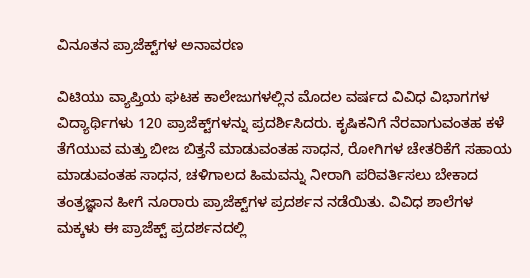ವಿನೂತನ ಪ್ರಾಜೆಕ್ಟ್‌ಗಳ ಅನಾವರಣ

ವಿಟಿಯು ವ್ಯಾಪ್ತಿಯ ಘಟಕ ಕಾಲೇಜುಗಳಲ್ಲಿನ ಮೊದಲ ವರ್ಷದ ವಿವಿಧ ವಿಭಾಗಗಳ ವಿದ್ಯಾರ್ಥಿಗಳು 120 ಪ್ರಾಜೆಕ್ಟ್‌ಗಳನ್ನು ಪ್ರದರ್ಶಿಸಿದರು. ಕೃಷಿಕನಿಗೆ ನೆರವಾಗುವಂತಹ ಕಳೆ ತೆಗೆಯುವ ಮತ್ತು ಬೀಜ ಬಿತ್ತನೆ ಮಾಡುವಂತಹ ಸಾಧನ, ರೋಗಿಗಳ ಚೇತರಿಕೆಗೆ ಸಹಾಯ ಮಾಡುವಂತಹ ಸಾಧನ, ಚಳಿಗಾಲದ ಹಿಮವನ್ನು ನೀರಾಗಿ ಪರಿವರ್ತಿಸಲು ಬೇಕಾದ ತಂತ್ರಜ್ಞಾನ ಹೀಗೆ ನೂರಾರು ಪ್ರಾಜೆಕ್ಟ್‌ಗಳ ಪ್ರದರ್ಶನ ನಡೆಯಿತು. ವಿವಿಧ ಶಾಲೆಗಳ ಮಕ್ಕಳು ಈ ಪ್ರಾಜೆಕ್ಟ್‌ ಪ್ರದರ್ಶನದಲ್ಲಿ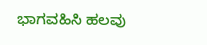ಭಾಗವಹಿಸಿ ಹಲವು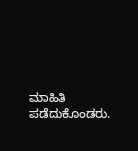ಮಾಹಿತಿ ಪಡೆದುಕೊಂಡರು.